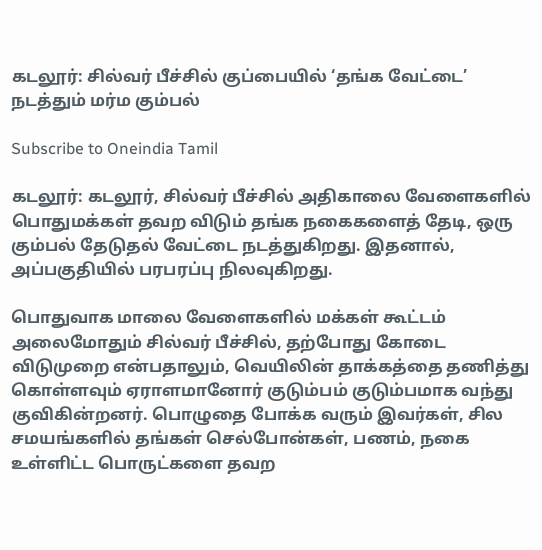கடலூர்: சில்வர் பீச்சில் குப்பையில் ‘தங்க வேட்டை’ நடத்தும் மர்ம கும்பல்

Subscribe to Oneindia Tamil

கடலூர்: கடலூர், சில்வர் பீச்சில் அதிகாலை வேளைகளில் பொதுமக்கள் தவற விடும் தங்க நகைகளைத் தேடி, ஒரு கும்பல் தேடுதல் வேட்டை நடத்துகிறது. இதனால், அப்பகுதியில் பரபரப்பு நிலவுகிறது.

பொதுவாக மாலை வேளைகளில் மக்கள் கூட்டம் அலைமோதும் சில்வர் பீச்சில், தற்போது கோடை விடுமுறை என்பதாலும், வெயிலின் தாக்கத்தை தணித்து கொள்ளவும் ஏராளமானோர் குடும்பம் குடும்பமாக வந்து குவிகின்றனர். பொழுதை போக்க வரும் இவர்கள், சில சமயங்களில் தங்கள் செல்போன்கள், பணம், நகை உள்ளிட்ட பொருட்களை தவற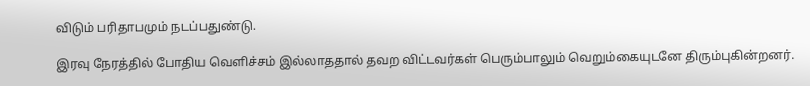விடும் பரிதாபமும் நடப்பதுண்டு.

இரவு நேரத்தில் போதிய வெளிச்சம் இல்லாததால் தவற விட்டவர்கள் பெரும்பாலும் வெறும்கையுடனே திரும்புகின்றனர்.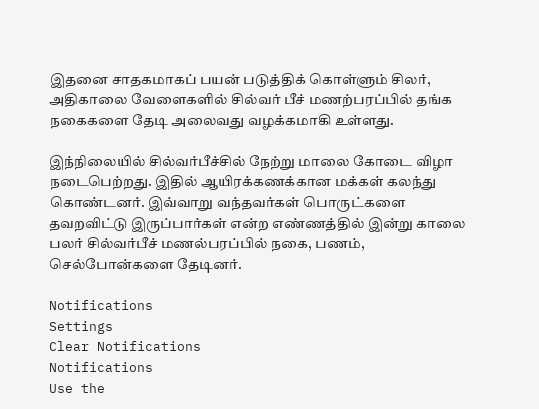இதனை சாதகமாகப் பயன் படுத்திக் கொள்ளும் சிலர், அதிகாலை வேளைகளில் சில்வர் பீச் மணற்பரப்பில் தங்க நகைகளை தேடி அலைவது வழக்கமாகி உள்ளது.

இந்நிலையில் சில்வர்பீச்சில் நேற்று மாலை கோடை விழா நடைபெற்றது. இதில் ஆயிரக்கணக்கான மக்கள் கலந்து கொண்டனர். இவ்வாறு வந்தவர்கள் பொருட்களை தவறவிட்டு இருப்பார்கள் என்ற எண்ணத்தில் இன்று காலை பலர் சில்வர்பீச் மணல்பரப்பில் நகை, பணம், செல்போன்களை தேடினர்.

Notifications
Settings
Clear Notifications
Notifications
Use the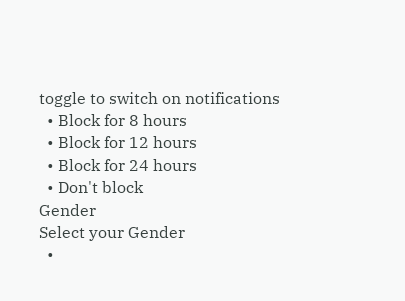toggle to switch on notifications
  • Block for 8 hours
  • Block for 12 hours
  • Block for 24 hours
  • Don't block
Gender
Select your Gender
  •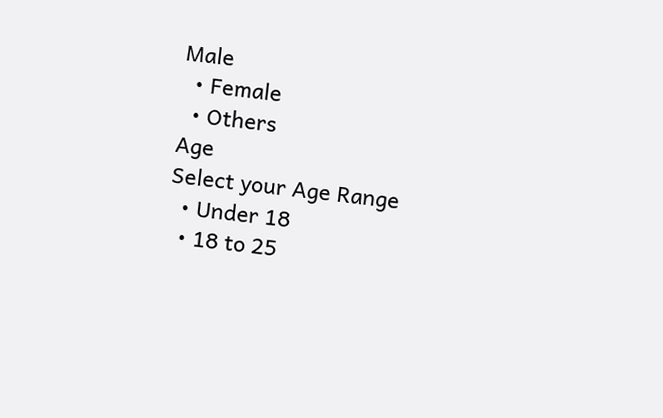Male
  • Female
  • Others
Age
Select your Age Range
  • Under 18
  • 18 to 25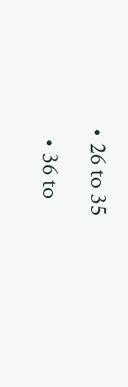• 26 to 35
  • 36 to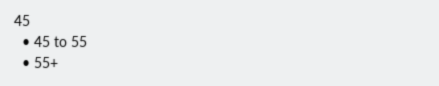45
  • 45 to 55
  • 55+